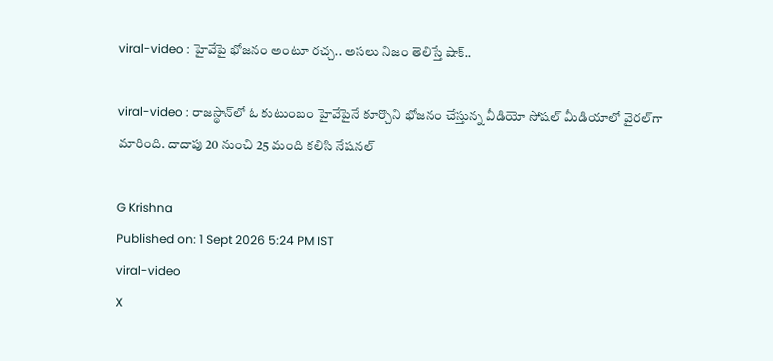viral-video : హైవేపై భోజనం అంటూ రచ్చ.. అసలు నిజం తెలిస్తే షాక్..

viral-video : రాజస్థాన్‌లో ఓ కుటుంబం హైవేపైనే కూర్చొని భోజనం చేస్తున్న వీడియో సోషల్ మీడియాలో వైరల్‌గా మారింది. దాదాపు 20 నుంచి 25 మంది కలిసి నేషనల్

G Krishna
Published on: 1 Sept 2026 5:24 PM IST
viral-video
X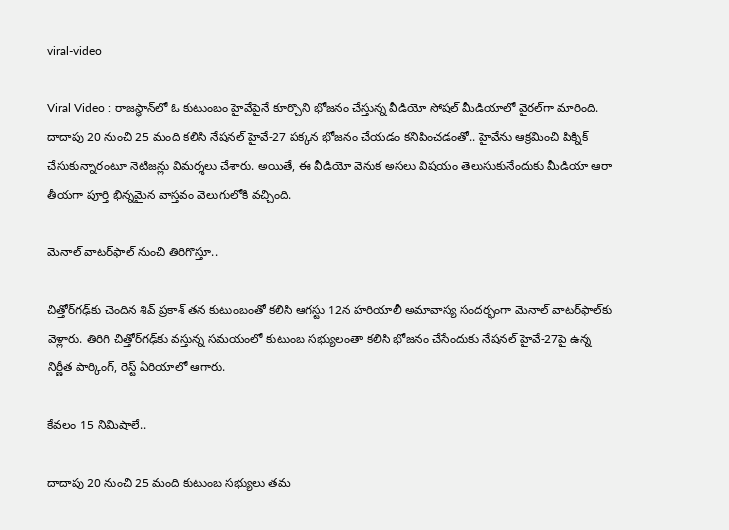viral-video

Viral Video : రాజస్థాన్‌లో ఓ కుటుంబం హైవేపైనే కూర్చొని భోజనం చేస్తున్న వీడియో సోషల్ మీడియాలో వైరల్‌గా మారింది. దాదాపు 20 నుంచి 25 మంది కలిసి నేషనల్ హైవే-27 పక్కన భోజనం చేయడం కనిపించడంతో.. హైవేను ఆక్రమించి పిక్నిక్ చేసుకున్నారంటూ నెటిజన్లు విమర్శలు చేశారు. అయితే, ఈ వీడియో వెనుక అసలు విషయం తెలుసుకునేందుకు మీడియా ఆరా తీయగా పూర్తి భిన్నమైన వాస్తవం వెలుగులోకి వచ్చింది.

మెనాల్ వాటర్‌ఫాల్ నుంచి తిరిగొస్తూ..

చిత్తోర్‌గఢ్‌కు చెందిన శివ్ ప్రకాశ్ తన కుటుంబంతో కలిసి ఆగస్టు 12న హరియాలీ అమావాస్య సందర్భంగా మెనాల్ వాటర్‌ఫాల్‌కు వెళ్లారు. తిరిగి చిత్తోర్‌గఢ్‌కు వస్తున్న సమయంలో కుటుంబ సభ్యులంతా కలిసి భోజనం చేసేందుకు నేషనల్ హైవే-27పై ఉన్న నిర్ణీత పార్కింగ్, రెస్ట్ ఏరియాలో ఆగారు.

కేవలం 15 నిమిషాలే..

దాదాపు 20 నుంచి 25 మంది కుటుంబ సభ్యులు తమ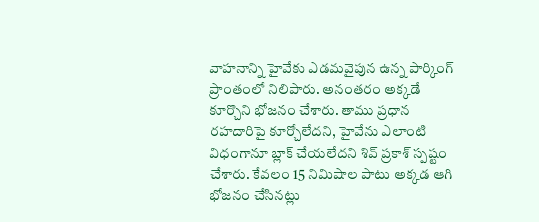వాహనాన్ని హైవేకు ఎడమవైపున ఉన్న పార్కింగ్ ప్రాంతంలో నిలిపారు. అనంతరం అక్కడే కూర్చొని భోజనం చేశారు. తాము ప్రధాన రహదారిపై కూర్చోలేదని, హైవేను ఎలాంటి విధంగానూ బ్లాక్ చేయలేదని శివ్ ప్రకాశ్ స్పష్టం చేశారు. కేవలం 15 నిమిషాల పాటు అక్కడ ఆగి భోజనం చేసినట్లు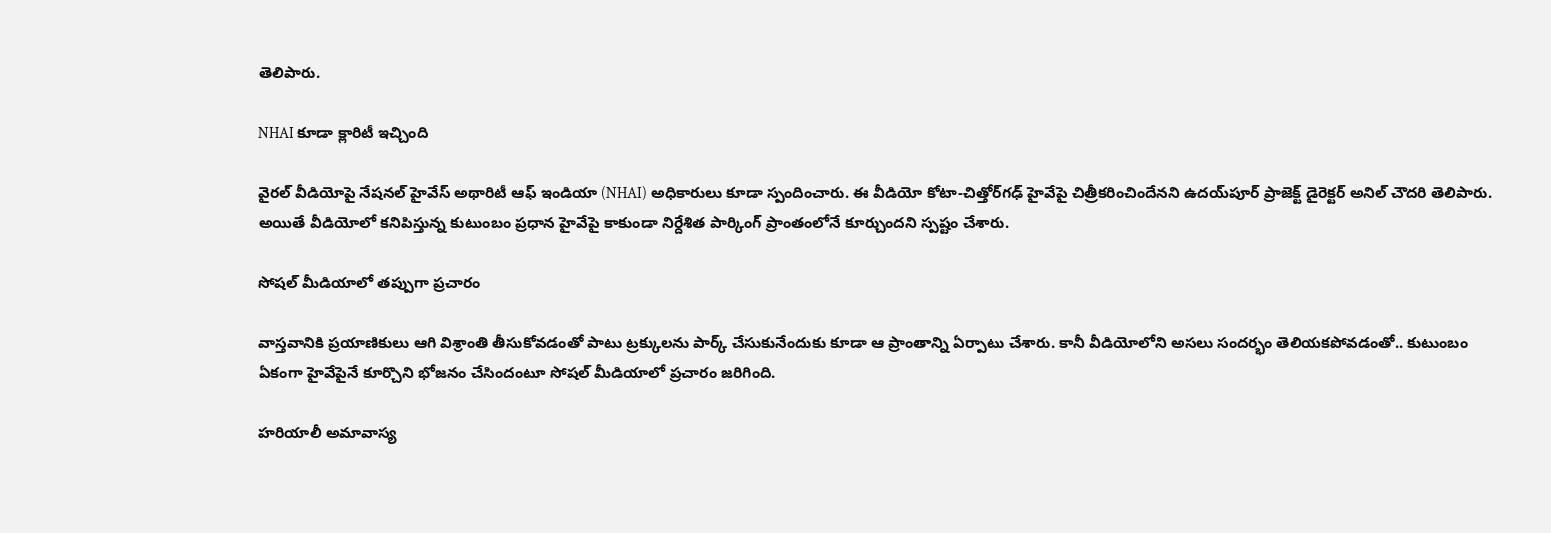తెలిపారు.

NHAI కూడా క్లారిటీ ఇచ్చింది

వైరల్ వీడియోపై నేషనల్ హైవేస్ అథారిటీ ఆఫ్ ఇండియా (NHAI) అధికారులు కూడా స్పందించారు. ఈ వీడియో కోటా-చిత్తోర్‌గఢ్ హైవేపై చిత్రీకరించిందేనని ఉదయ్‌పూర్ ప్రాజెక్ట్ డైరెక్టర్ అనిల్ చౌదరి తెలిపారు. అయితే వీడియోలో కనిపిస్తున్న కుటుంబం ప్రధాన హైవేపై కాకుండా నిర్దేశిత పార్కింగ్ ప్రాంతంలోనే కూర్చుందని స్పష్టం చేశారు.

సోషల్ మీడియాలో తప్పుగా ప్రచారం

వాస్తవానికి ప్రయాణికులు ఆగి విశ్రాంతి తీసుకోవడంతో పాటు ట్రక్కులను పార్క్ చేసుకునేందుకు కూడా ఆ ప్రాంతాన్ని ఏర్పాటు చేశారు. కానీ వీడియోలోని అసలు సందర్భం తెలియకపోవడంతో.. కుటుంబం ఏకంగా హైవేపైనే కూర్చొని భోజనం చేసిందంటూ సోషల్ మీడియాలో ప్రచారం జరిగింది.

హరియాలీ అమావాస్య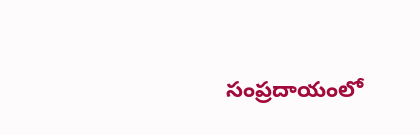సంప్రదాయంలో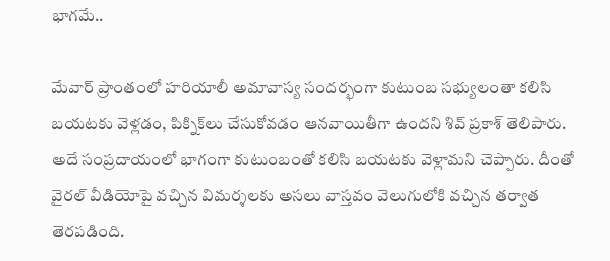భాగమే..

మేవార్ ప్రాంతంలో హరియాలీ అమావాస్య సందర్భంగా కుటుంబ సభ్యులంతా కలిసి బయటకు వెళ్లడం, పిక్నిక్‌లు చేసుకోవడం ఆనవాయితీగా ఉందని శివ్ ప్రకాశ్ తెలిపారు. అదే సంప్రదాయంలో భాగంగా కుటుంబంతో కలిసి బయటకు వెళ్లామని చెప్పారు. దీంతో వైరల్ వీడియోపై వచ్చిన విమర్శలకు అసలు వాస్తవం వెలుగులోకి వచ్చిన తర్వాత తెరపడింది.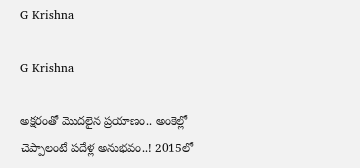G Krishna

G Krishna

అక్షరంతో మొదలైన ప్రయాణం.. అంకెల్లో చెప్పాలంటే పదేళ్ల అనుభవం..! 2015లో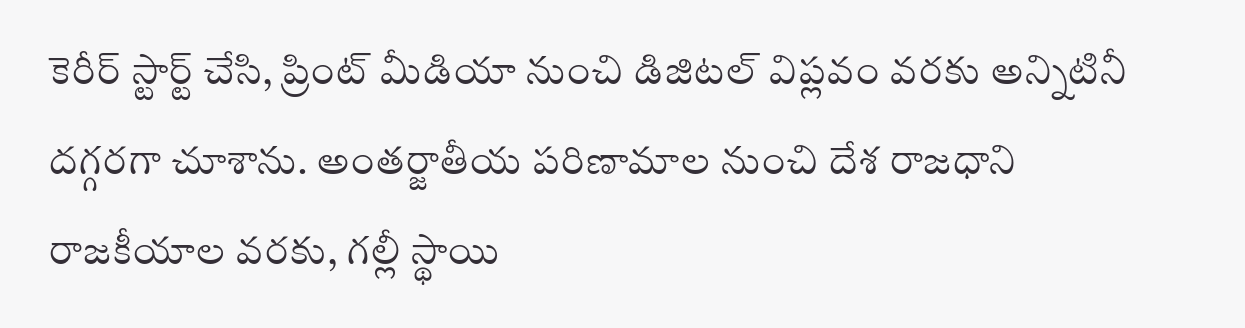కెరీర్ స్టార్ట్ చేసి, ప్రింట్ మీడియా నుంచి డిజిటల్ విప్లవం వరకు అన్నిటినీ దగ్గరగా చూశాను. అంతర్జాతీయ పరిణామాల నుంచి దేశ రాజధాని రాజకీయాల వరకు, గల్లీ స్థాయి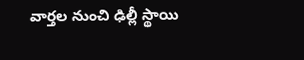వార్తల నుంచి ఢిల్లీ స్థాయి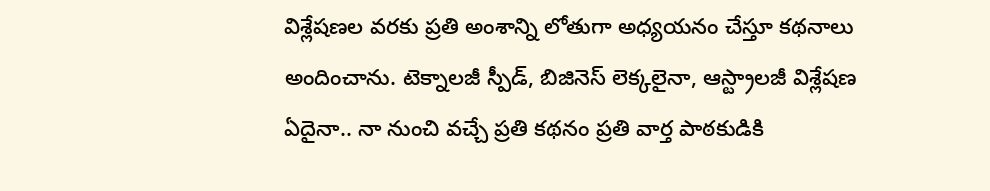విశ్లేషణల వరకు ప్రతి అంశాన్ని లోతుగా అధ్యయనం చేస్తూ కథనాలు అందించాను. టెక్నాలజీ స్పీడ్, బిజినెస్ లెక్కలైనా, ఆస్ట్రాలజీ విశ్లేషణ ఏదైనా.. నా నుంచి వచ్చే ప్రతి కథనం ప్రతి వార్త పాఠకుడికి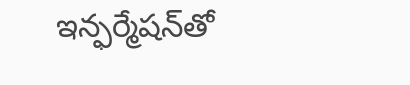ఇన్ఫర్మేషన్‌తో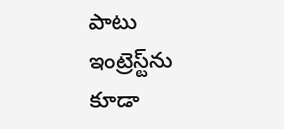పాటు ఇంట్రెస్ట్‌ను కూడా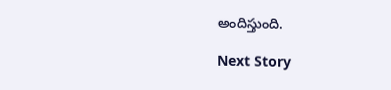అందిస్తుంది.

Next Story